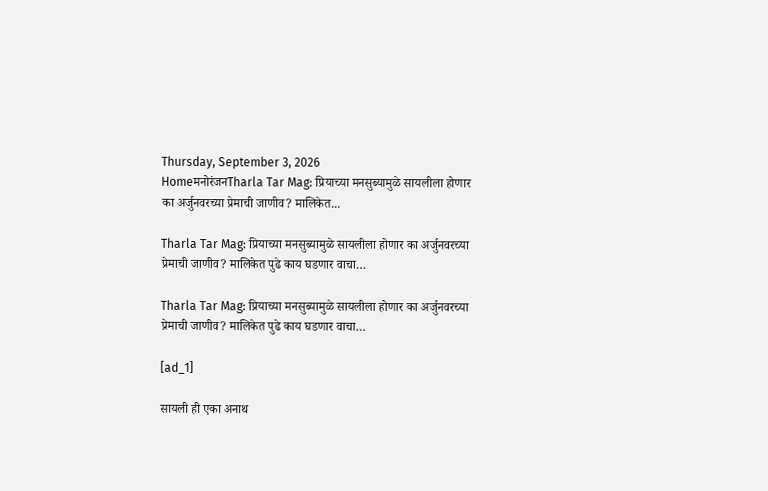Thursday, September 3, 2026
HomeमनोरंजनTharla Tar Mag: प्रियाच्या मनसुब्यामुळे सायलीला होणार का अर्जुनवरच्या प्रेमाची जाणीव? मालिकेत...

Tharla Tar Mag: प्रियाच्या मनसुब्यामुळे सायलीला होणार का अर्जुनवरच्या प्रेमाची जाणीव? मालिकेत पुढे काय घडणार वाचा…

Tharla Tar Mag: प्रियाच्या मनसुब्यामुळे सायलीला होणार का अर्जुनवरच्या प्रेमाची जाणीव? मालिकेत पुढे काय घडणार वाचा…

[ad_1]

सायली ही एका अनाथ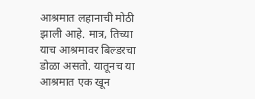आश्रमात लहानाची मोठी झाली आहे. मात्र, तिच्या याच आश्रमावर बिल्डरचा डोळा असतो. यातूनच या आश्रमात एक खून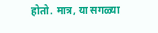होतो. मात्र, या सगळ्या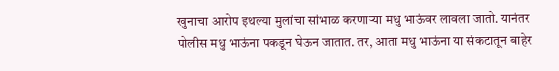खुनाचा आरोप इथल्या मुलांचा सांभाळ करणाऱ्या मधु भाऊंवर लावला जातो. यानंतर पोलीस मधु भाऊंना पकडून घेऊन जातात. तर, आता मधु भाऊंना या संकटातून बाहेर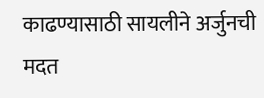काढण्यासाठी सायलीने अर्जुनची मदत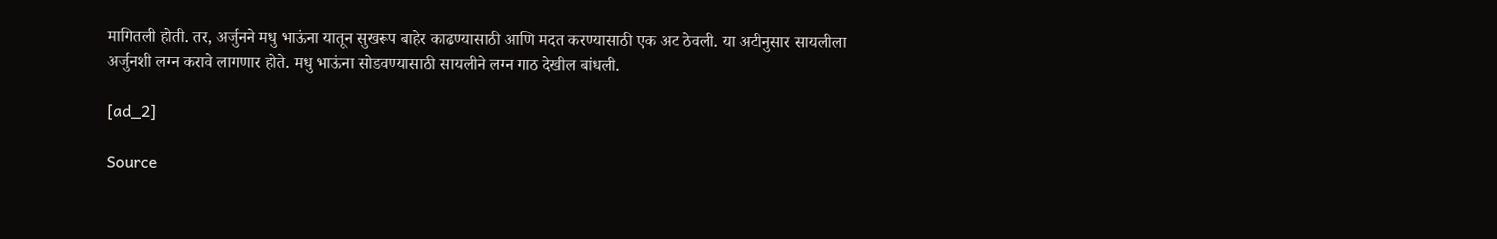मागितली होती. तर, अर्जुनने मधु भाऊंना यातून सुखरूप बाहेर काढण्यासाठी आणि मदत करण्यासाठी एक अट ठेवली. या अटीनुसार सायलीला अर्जुनशी लग्न करावे लागणार होते. मधु भाऊंना सोडवण्यासाठी सायलीने लग्न गाठ देखील बांधली.

[ad_2]

Source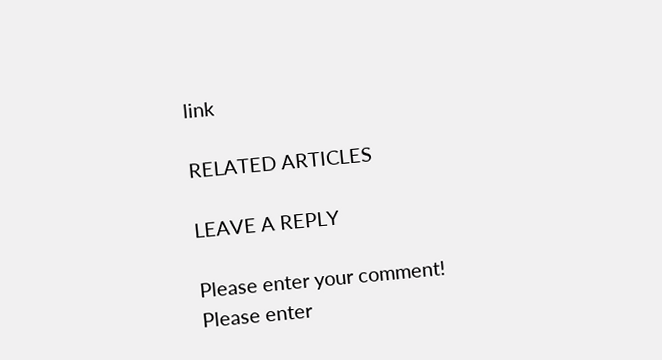link

RELATED ARTICLES

LEAVE A REPLY

Please enter your comment!
Please enter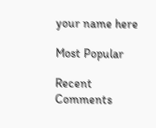your name here

Most Popular

Recent Comments